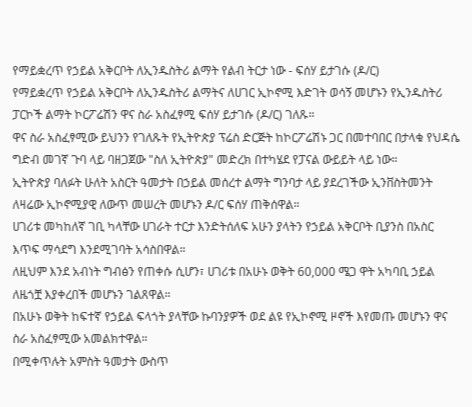የማይቋረጥ የኃይል አቅርቦት ለኢንዱስትሪ ልማት የልብ ትርታ ነው - ፍሰሃ ይታገሱ (ዶ/ር)
የማይቋረጥ የኃይል አቅርቦት ለኢንዱስትሪ ልማትና ለሀገር ኢኮኖሚ እድገት ወሳኝ መሆኑን የኢንዱስትሪ ፓርኮች ልማት ኮርፖሬሽን ዋና ስራ አስፈፃሚ ፍሰሃ ይታገሱ (ዶ/ር) ገለጹ።
ዋና ስራ አስፈፃሚው ይህንን የገለጹት የኢትዮጵያ ፕሬስ ድርጅት ከኮርፖሬሽኑ ጋር በመተባበር በታላቁ የህዳሴ ግድብ መገኛ ጉባ ላይ ባዘጋጀው "ስለ ኢትዮጵያ" መድረክ በተካሄደ የፓናል ውይይት ላይ ነው።
ኢትዮጵያ ባለፉት ሁለት አስርት ዓመታት በኃይል መሰረተ ልማት ግንባታ ላይ ያደረገችው ኢንቨስትመንት ለዛሬው ኢኮኖሚያዊ ለውጥ መሠረት መሆኑን ዶ/ር ፍሰሃ ጠቅሰዋል።
ሀገሪቱ መካከለኛ ገቢ ካላቸው ሀገራት ተርታ እንድትሰለፍ አሁን ያላትን የኃይል አቅርቦት ቢያንስ በአስር እጥፍ ማሳደግ እንደሚገባት አሳስበዋል።
ለዚህም እንደ አብነት ግብፅን የጠቀሱ ሲሆን፣ ሀገሪቱ በአሁኑ ወቅት 60,000 ሜጋ ዋት አካባቢ ኃይል ለዜጎቿ እያቀረበች መሆኑን ገልጸዋል።
በአሁኑ ወቅት ከፍተኛ የኃይል ፍላጎት ያላቸው ኩባንያዎች ወደ ልዩ የኢኮኖሚ ዞኖች እየመጡ መሆኑን ዋና ስራ አስፈፃሚው አመልክተዋል።
በሚቀጥሉት አምስት ዓመታት ውስጥ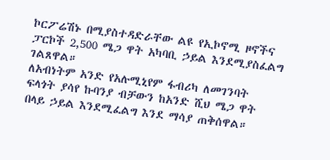ኮርፖሬሽኑ በሚያስተዳድራቸው ልዩ የኢኮኖሚ ዞኖችና ፓርኮች 2,500 ሜጋ ዋት አካባቢ ኃይል እንደሚያስፈልግ ገልጸዋል።
ለአብነትም አንድ የአሉሚኒየም ፋብሪካ ለመገንባት ፍላጎት ያሳየ ኩባንያ ብቻውን ከአንድ ሺህ ሜጋ ዋት በላይ ኃይል እንደሚፈልግ እንደ ማሳያ ጠቅሰዋል።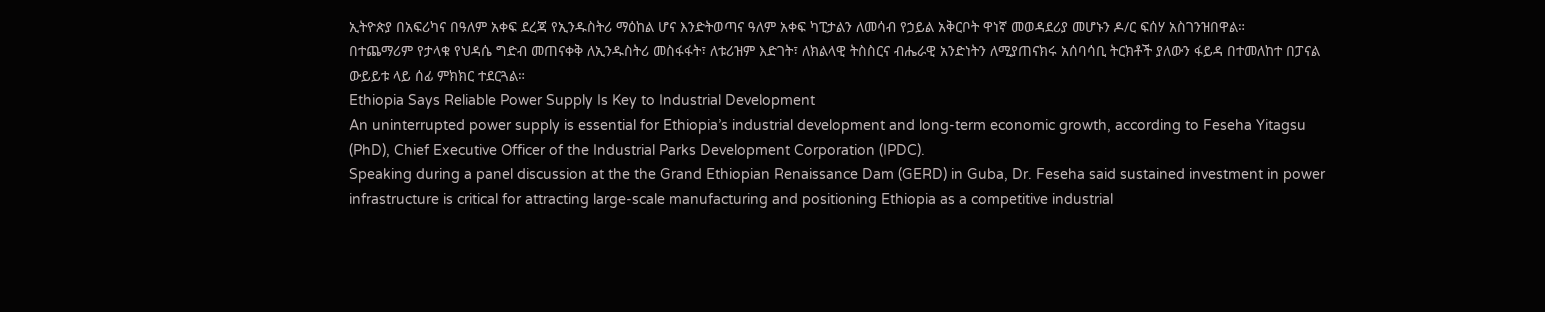ኢትዮጵያ በአፍሪካና በዓለም አቀፍ ደረጃ የኢንዱስትሪ ማዕከል ሆና እንድትወጣና ዓለም አቀፍ ካፒታልን ለመሳብ የኃይል አቅርቦት ዋነኛ መወዳደሪያ መሆኑን ዶ/ር ፍሰሃ አስገንዝበዋል።
በተጨማሪም የታላቁ የህዳሴ ግድብ መጠናቀቅ ለኢንዱስትሪ መስፋፋት፣ ለቱሪዝም እድገት፣ ለክልላዊ ትስስርና ብሔራዊ አንድነትን ለሚያጠናክሩ አሰባሳቢ ትርክቶች ያለውን ፋይዳ በተመለከተ በፓናል ውይይቱ ላይ ሰፊ ምክክር ተደርጓል።
Ethiopia Says Reliable Power Supply Is Key to Industrial Development
An uninterrupted power supply is essential for Ethiopia’s industrial development and long-term economic growth, according to Feseha Yitagsu (PhD), Chief Executive Officer of the Industrial Parks Development Corporation (IPDC).
Speaking during a panel discussion at the the Grand Ethiopian Renaissance Dam (GERD) in Guba, Dr. Feseha said sustained investment in power infrastructure is critical for attracting large-scale manufacturing and positioning Ethiopia as a competitive industrial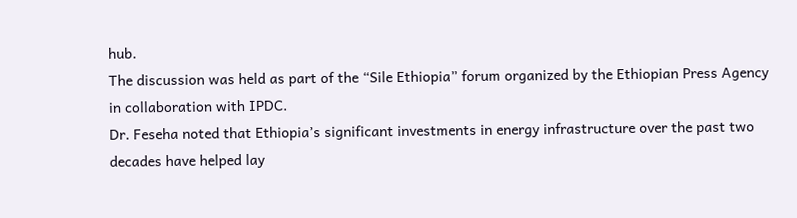hub.
The discussion was held as part of the “Sile Ethiopia” forum organized by the Ethiopian Press Agency in collaboration with IPDC.
Dr. Feseha noted that Ethiopia’s significant investments in energy infrastructure over the past two decades have helped lay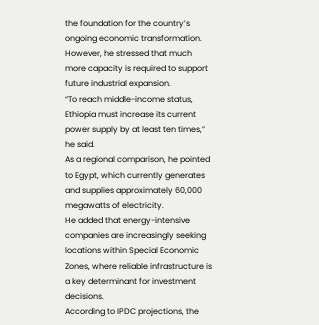the foundation for the country’s ongoing economic transformation. However, he stressed that much more capacity is required to support future industrial expansion.
“To reach middle-income status, Ethiopia must increase its current power supply by at least ten times,” he said.
As a regional comparison, he pointed to Egypt, which currently generates and supplies approximately 60,000 megawatts of electricity.
He added that energy-intensive companies are increasingly seeking locations within Special Economic Zones, where reliable infrastructure is a key determinant for investment decisions.
According to IPDC projections, the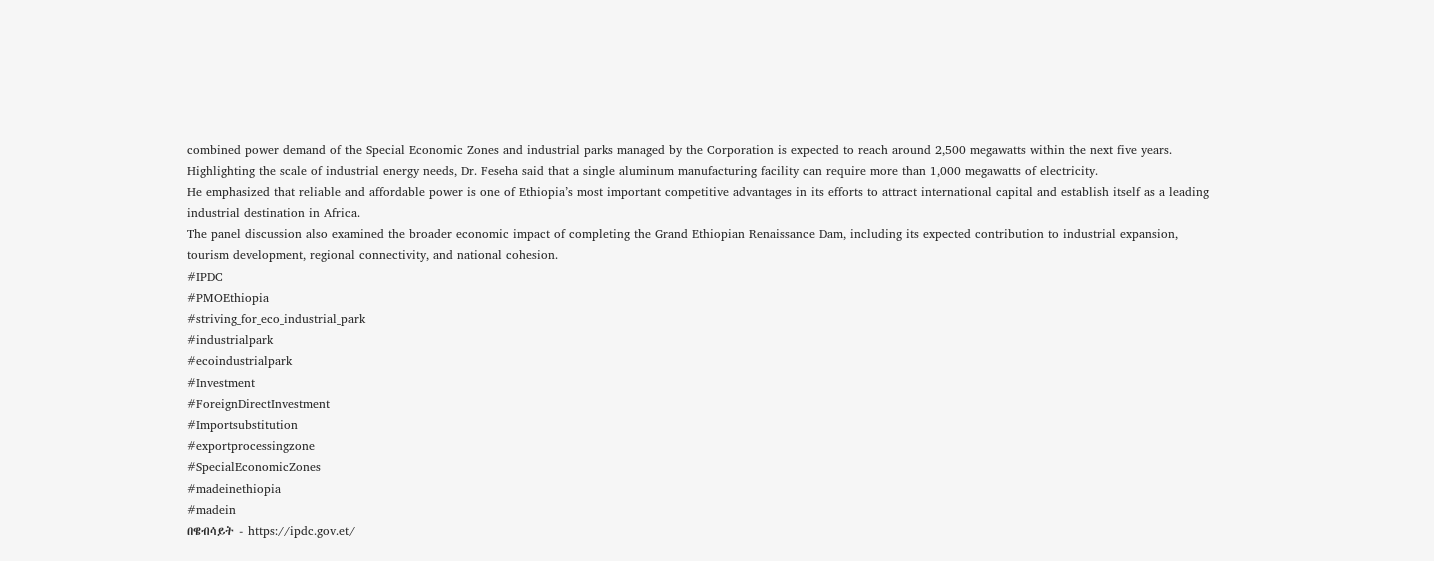combined power demand of the Special Economic Zones and industrial parks managed by the Corporation is expected to reach around 2,500 megawatts within the next five years.
Highlighting the scale of industrial energy needs, Dr. Feseha said that a single aluminum manufacturing facility can require more than 1,000 megawatts of electricity.
He emphasized that reliable and affordable power is one of Ethiopia’s most important competitive advantages in its efforts to attract international capital and establish itself as a leading industrial destination in Africa.
The panel discussion also examined the broader economic impact of completing the Grand Ethiopian Renaissance Dam, including its expected contribution to industrial expansion, tourism development, regional connectivity, and national cohesion.
#IPDC
#PMOEthiopia
#striving_for_eco_industrial_park
#industrialpark
#ecoindustrialpark
#Investment
#ForeignDirectInvestment
#Importsubstitution
#exportprocessingzone
#SpecialEconomicZones
#madeinethiopia
#madein
በዌብሳይት - https://ipdc.gov.et/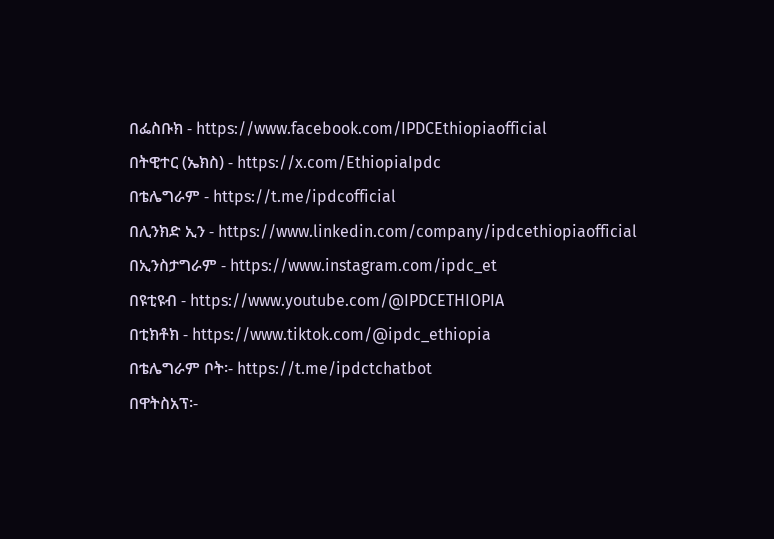በፌስቡክ - https://www.facebook.com/IPDCEthiopiaofficial
በትዊተር (ኤክስ) - https://x.com/EthiopiaIpdc
በቴሌግራም - https://t.me/ipdcofficial
በሊንክድ ኢን - https://www.linkedin.com/company/ipdcethiopiaofficial
በኢንስታግራም - https://www.instagram.com/ipdc_et
በዩቲዩብ - https://www.youtube.com/@IPDCETHIOPIA
በቲክቶክ - https://www.tiktok.com/@ipdc_ethiopia
በቴሌግራም ቦት፡- https://t.me/ipdctchatbot
በዋትስአፕ፡-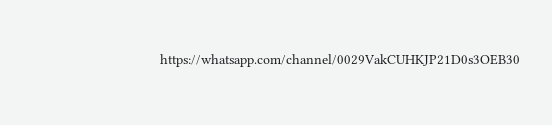https://whatsapp.com/channel/0029VakCUHKJP21D0s3OEB30